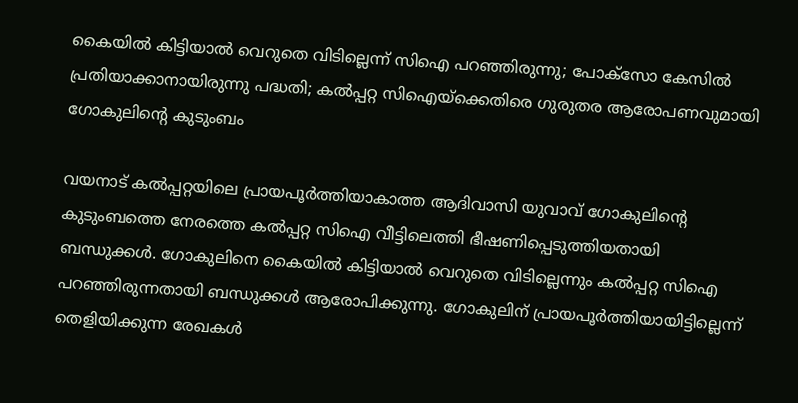കൈയില്‍ കിട്ടിയാല്‍ വെറുതെ വിടില്ലെന്ന് സിഐ പറഞ്ഞിരുന്നു; പോക്‌സോ കേസില്‍ പ്രതിയാക്കാനായിരുന്നു പദ്ധതി; കല്‍പ്പറ്റ സിഐയ്‌ക്കെതിരെ ഗുരുതര ആരോപണവുമായി ഗോകുലിന്റെ കുടുംബം

വയനാട് കല്‍പ്പറ്റയിലെ പ്രായപൂര്‍ത്തിയാകാത്ത ആദിവാസി യുവാവ് ഗോകുലിന്റെ കുടുംബത്തെ നേരത്തെ കല്‍പ്പറ്റ സിഐ വീട്ടിലെത്തി ഭീഷണിപ്പെടുത്തിയതായി ബന്ധുക്കള്‍. ഗോകുലിനെ കൈയില്‍ കിട്ടിയാല്‍ വെറുതെ വിടില്ലെന്നും കല്‍പ്പറ്റ സിഐ പറഞ്ഞിരുന്നതായി ബന്ധുക്കള്‍ ആരോപിക്കുന്നു. ഗോകുലിന് പ്രായപൂര്‍ത്തിയായിട്ടില്ലെന്ന് തെളിയിക്കുന്ന രേഖകള്‍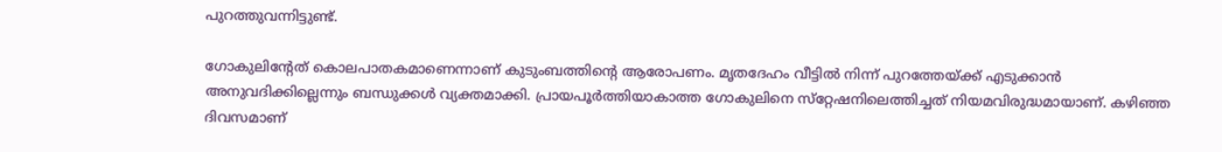പുറത്തുവന്നിട്ടുണ്ട്.

ഗോകുലിന്റേത് കൊലപാതകമാണെന്നാണ് കുടുംബത്തിന്റെ ആരോപണം. മൃതദേഹം വീട്ടില്‍ നിന്ന് പുറത്തേയ്ക്ക് എടുക്കാന്‍ അനുവദിക്കില്ലെന്നും ബന്ധുക്കള്‍ വ്യക്തമാക്കി. പ്രായപൂര്‍ത്തിയാകാത്ത ഗോകുലിനെ സ്‌റ്റേഷനിലെത്തിച്ചത് നിയമവിരുദ്ധമായാണ്. കഴിഞ്ഞ ദിവസമാണ്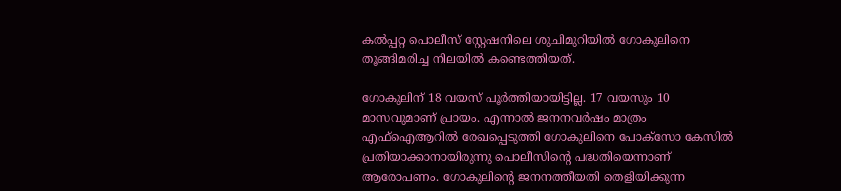കല്‍പ്പറ്റ പൊലീസ് സ്റ്റേഷനിലെ ശുചിമുറിയില്‍ ഗോകുലിനെ തൂങ്ങിമരിച്ച നിലയില്‍ കണ്ടെത്തിയത്.

ഗോകുലിന് 18 വയസ് പൂര്‍ത്തിയായിട്ടില്ല. 17 വയസും 10 മാസവുമാണ് പ്രായം. എന്നാല്‍ ജനനവര്‍ഷം മാത്രം എഫ്‌ഐആറില്‍ രേഖപ്പെടുത്തി ഗോകുലിനെ പോക്‌സോ കേസില്‍ പ്രതിയാക്കാനായിരുന്നു പൊലീസിന്റെ പദ്ധതിയെന്നാണ് ആരോപണം. ഗോകുലിന്റെ ജനനത്തീയതി തെളിയിക്കുന്ന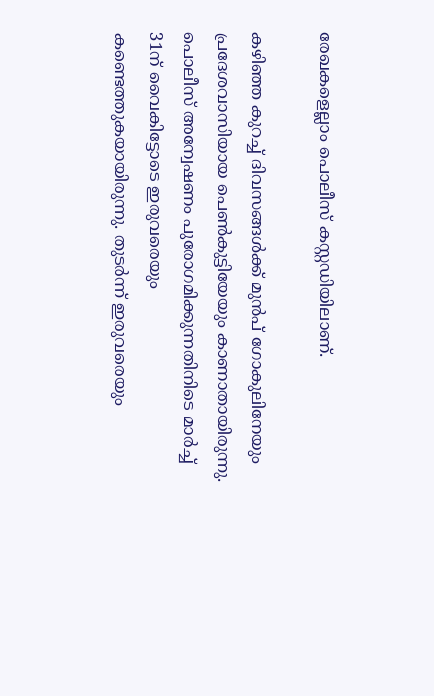രേഖകളെല്ലാം പൊലീസ് കസ്റ്റഡിയിലാണ്.

കഴിഞ്ഞ കുറച്ച് ദിവസങ്ങള്‍ക്ക് മുന്‍പ് ഗോകുലിനേയും പ്രദേശവാസിയായ പെണ്‍കുട്ടിയേയും കാണാതായിരുന്നു. പൊലീസ് അന്വേഷണം പുരോഗമിക്കുന്നതിനിടെ മാര്‍ച്ച് 31ന് വൈകിട്ടോടെ ഇരുവരെയും കണ്ടെത്തുകയായിരുന്നു. തുടര്‍ന്ന് ഇരുവരെയും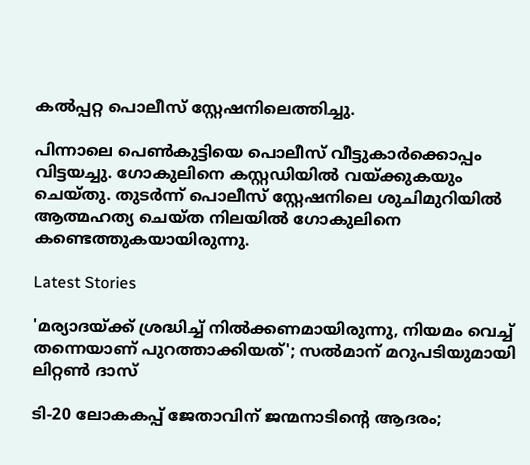കല്‍പ്പറ്റ പൊലീസ് സ്റ്റേഷനിലെത്തിച്ചു.

പിന്നാലെ പെണ്‍കുട്ടിയെ പൊലീസ് വീട്ടുകാര്‍ക്കൊപ്പം വിട്ടയച്ചു. ഗോകുലിനെ കസ്റ്റഡിയില്‍ വയ്ക്കുകയും ചെയ്തു. തുടര്‍ന്ന് പൊലീസ് സ്റ്റേഷനിലെ ശുചിമുറിയില്‍ ആത്മഹത്യ ചെയ്ത നിലയില്‍ ഗോകുലിനെ കണ്ടെത്തുകയായിരുന്നു.

Latest Stories

'മര്യാദയ്ക്ക് ശ്രദ്ധിച്ച് നിൽക്കണമായിരുന്നു, നിയമം വെച്ച് തന്നെയാണ് പുറത്താക്കിയത്'; സൽമാന് മറുപടിയുമായി ലിറ്റൺ ദാസ്

ടി-20 ലോകകപ്പ് ജേതാവിന് ജന്മനാടിന്റെ ആദരം;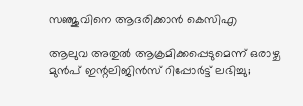സഞ്ജുവിനെ ആദരിക്കാൻ കെസിഎ

ആലുവ അതുൽ ആക്രമിക്കപ്പെടുമെന്ന് ഒരാഴ്ച മുൻപ് ഇന്റലിജിൻസ് റിപ്പോർട്ട് ലഭിച്ചു;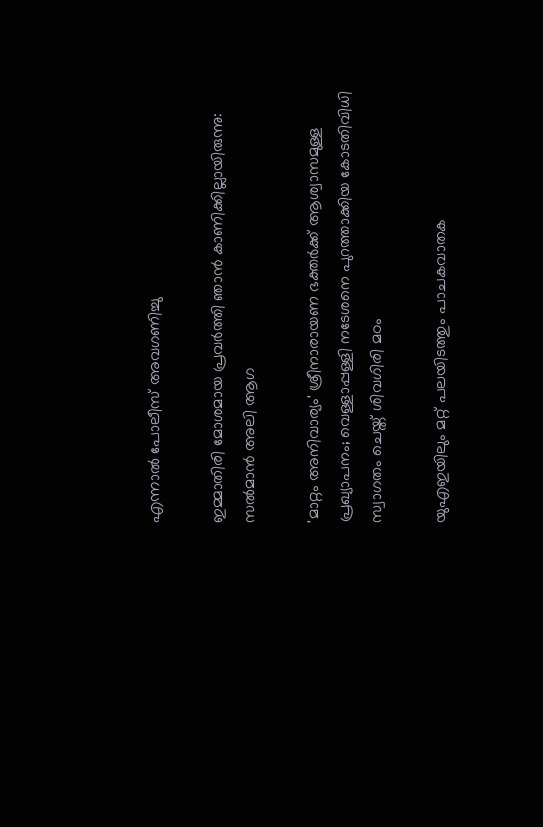എന്നാൽ പോലീസ് അവഗണിച്ചു

ഇമ്മാതിരി മോശമായ പ്രവർത്തി ഞാൻ കാണിക്കില്ലായിരുന്നു: സല്‍മാന്‍ അലി ആഗ

'മാറ്റം അനിവാര്യം' ശ്രീനാരായണ ഭക്തര്‍ക്ക് ആശ്വാസമുള്ള പ്രഖ്യാപനം; വെള്ളാപ്പള്ളി നടേശനെ പുറത്താക്കിയ കോടതിവിധി സ്വാഗതം ചെയ്ത് ശിവഗിരി മഠം

യുഎഇയിലും മറ്റ് പലയിടത്തും പാചകവാതക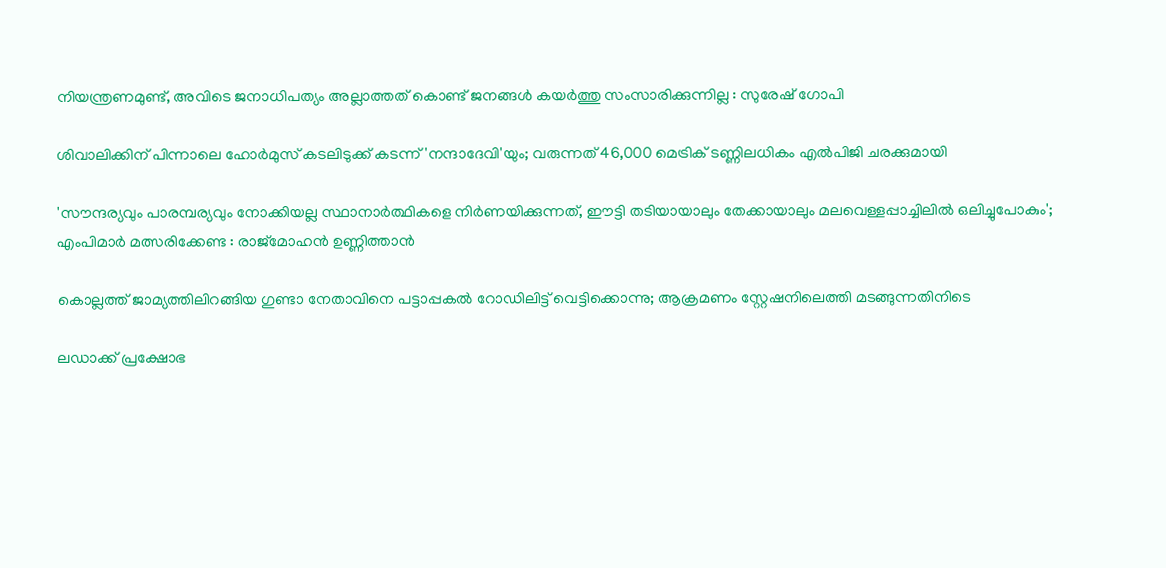നിയന്ത്രണമുണ്ട്, അവിടെ ജനാധിപത്യം അല്ലാത്തത് കൊണ്ട് ജനങ്ങൾ കയർത്തു സംസാരിക്കുന്നില്ല : സുരേഷ് ഗോപി

ശിവാലിക്കിന് പിന്നാലെ ഹോർമുസ് കടലിടുക്ക് കടന്ന് 'നന്ദാദേവി'യും; വരുന്നത് 46,000 മെട്രിക് ടണ്ണിലധികം എൽപിജി ചരക്കുമായി

'സൗന്ദര്യവും പാരമ്പര്യവും നോക്കിയല്ല സ്ഥാനാര്‍ത്ഥികളെ നിര്‍ണയിക്കുന്നത്, ഈട്ടി തടിയായാലും തേക്കായാലും മലവെള്ളപ്പാച്ചിലിൽ ഒലിച്ചുപോകും'; എംപിമാർ മത്സരിക്കേണ്ട : രാജ്‌മോഹൻ ഉണ്ണിത്താന്‍

കൊല്ലത്ത് ജാമ്യത്തിലിറങ്ങിയ ഗുണ്ടാ നേതാവിനെ പട്ടാപ്പകൽ റോഡിലിട്ട് വെട്ടിക്കൊന്നു; ആക്രമണം സ്റ്റേഷനിലെത്തി മടങ്ങുന്നതിനിടെ

ലഡാക്ക് പ്രക്ഷോഭ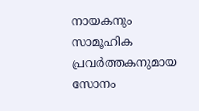നായകനും സാമൂഹിക പ്രവർത്തകനുമായ സോനം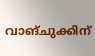വാങ്ചുക്കിന്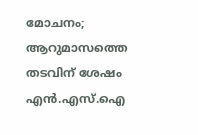മോചനം; ആറുമാസത്തെ തടവിന് ശേഷം എന്‍.എസ്.ഐ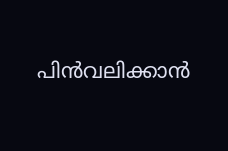പിൻവലിക്കാൻ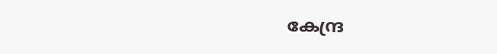കേന്ദ്ര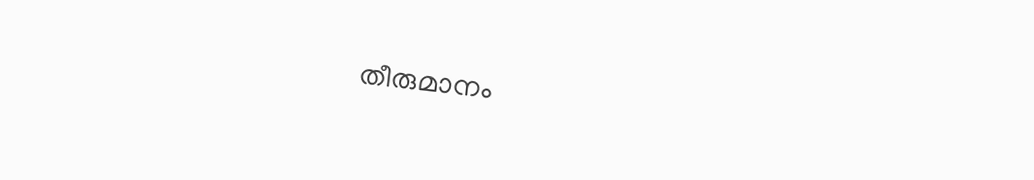തീരുമാനം